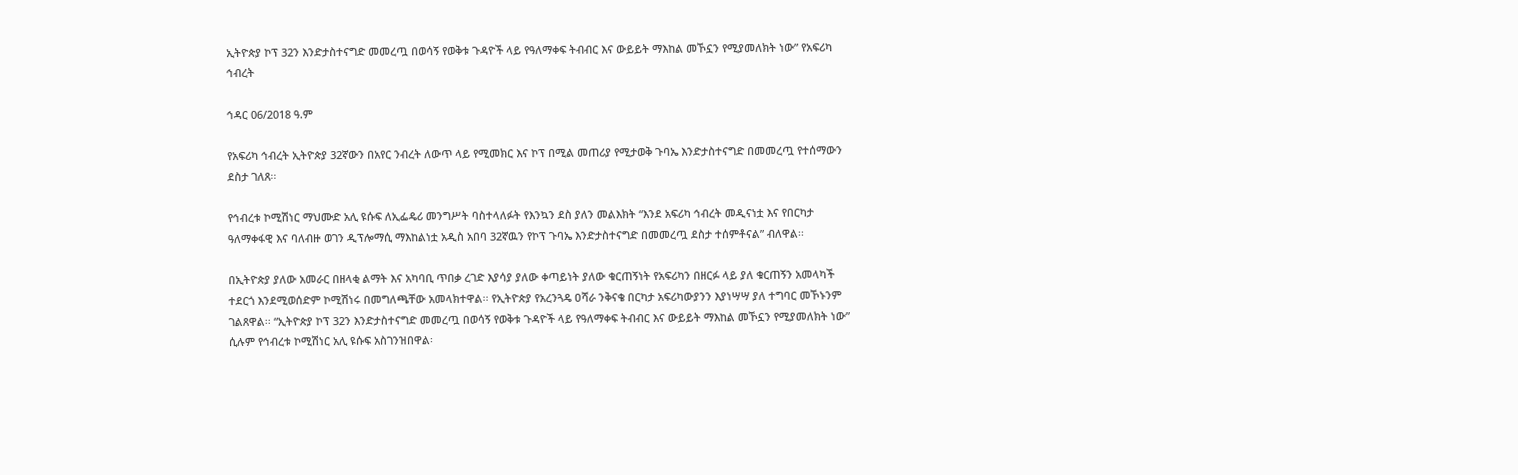ኢትዮጵያ ኮፕ 32ን እንድታስተናግድ መመረጧ በወሳኝ የወቅቱ ጉዳዮች ላይ የዓለማቀፍ ትብብር እና ውይይት ማእከል መኾኗን የሚያመለክት ነው” የአፍሪካ ኅብረት

ኅዳር 06/2018 ዓ.ም

የአፍሪካ ኅብረት ኢትዮጵያ 32ኛውን በአየር ንብረት ለውጥ ላይ የሚመክር እና ኮፕ በሚል መጠሪያ የሚታወቅ ጉባኤ እንድታስተናግድ በመመረጧ የተሰማውን ደስታ ገለጸ፡፡

የኅብረቱ ኮሚሽነር ማህሙድ አሊ ዩሱፍ ለኢፌዴሪ መንግሥት ባስተላለፉት የእንኳን ደስ ያለን መልእክት “እንደ አፍሪካ ኅብረት መዲናነቷ እና የበርካታ ዓለማቀፋዊ እና ባለብዙ ወገን ዲፕሎማሲ ማእከልነቷ አዲስ አበባ 32ኛዉን የኮፕ ጉባኤ እንድታስተናግድ በመመረጧ ደስታ ተሰምቶናል” ብለዋል፡፡

በኢትዮጵያ ያለው አመራር በዘላቂ ልማት እና አካባቢ ጥበቃ ረገድ እያሳያ ያለው ቀጣይነት ያለው ቁርጠኝነት የአፍሪካን በዘርፉ ላይ ያለ ቁርጠኝን አመላካች ተደርጎ እንደሚወሰድም ኮሚሽነሩ በመግለጫቸው አመላክተዋል፡፡ የኢትዮጵያ የአረንጓዴ ዐሻራ ንቅናቄ በርካታ አፍሪካውያንን እያነሣሣ ያለ ተግባር መኾኑንም ገልጸዋል፡፡ “ኢትዮጵያ ኮፕ 32ን እንድታስተናግድ መመረጧ በወሳኝ የወቅቱ ጉዳዮች ላይ የዓለማቀፍ ትብብር እና ውይይት ማእከል መኾኗን የሚያመለክት ነው” ሲሉም የኅብረቱ ኮሚሽነር አሊ ዩሱፍ አስገንዝበዋል፡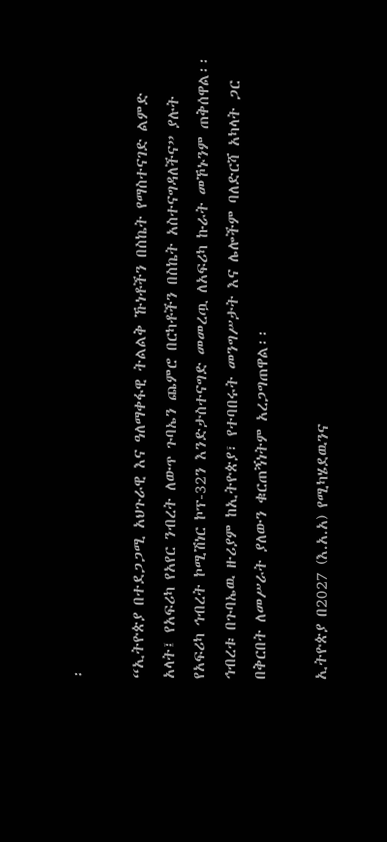፡

“ኢትዮጵያ በተደጋጋሚ አህጉራዊ እና ዓለማቀፋዊ ትልልቅ ኹነቶችን በስኬት የማስተናገድ ልምድ አላት፤ የአፍሪካ የአየር ንብረት ለውጥ ጉባኤን ጨምሮ በርካቶችን በስኬት አስተናግዳለችና” ያሉት የአፍሪካ ኅብረት ኮሚሽነር ኮፕ-32ን እንድታስተናግድ መመረጧ ለአፍሪካ ኩራት መኾኑንም ጠቅሰዋል፡፡ ኅብረቱ በጉባኤዉ ዙሪያም ከኢትዮጵያ፣ የተባበሩት መንግሥታት እና ሌሎችም ባለድርሻ አካላት ጋር በቅርበት ለመሥራት ያለውን ቁርጠኝነትም አረጋግጠዋል፡፡

ኢትዮጵያ በ2027 (እ.አ.አ) የሚካሄደዉንና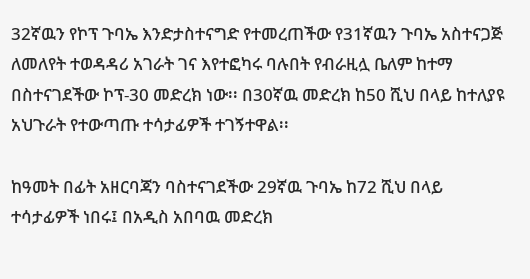32ኛዉን የኮፕ ጉባኤ እንድታስተናግድ የተመረጠችው የ31ኛዉን ጉባኤ አስተናጋጅ ለመለየት ተወዳዳሪ አገራት ገና እየተፎካሩ ባሉበት የብራዚሏ ቤለም ከተማ በስተናገደችው ኮፕ-30 መድረክ ነው፡፡ በ30ኛዉ መድረክ ከ50 ሺህ በላይ ከተለያዩ አህጉራት የተውጣጡ ተሳታፊዎች ተገኝተዋል፡፡

ከዓመት በፊት አዘርባጃን ባስተናገደችው 29ኛዉ ጉባኤ ከ72 ሺህ በላይ ተሳታፊዎች ነበሩ፤ በአዲስ አበባዉ መድረክ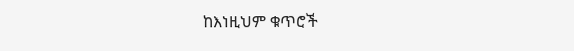ከእነዚህም ቁጥሮች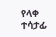የላቀ ተሳታፊ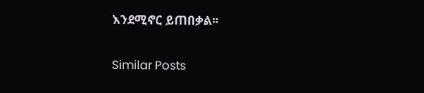እንደሚኖር ይጠበቃል፡፡

Similar Posts